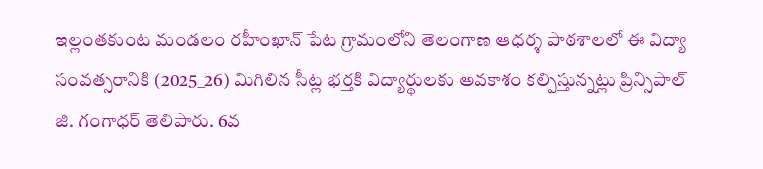ఇల్లంతకుంట మండలం రహీంఖాన్ పేట గ్రామంలోని తెలంగాణ ఆధర్శ పాఠశాలలో ఈ విద్యా సంవత్సరానికి (2025_26) మిగిలిన సీట్ల భర్తకి విద్యార్థులకు అవకాశం కల్పిస్తున్నట్లు ప్రిన్సిపాల్ జి. గంగాధర్ తెలిపారు. 6వ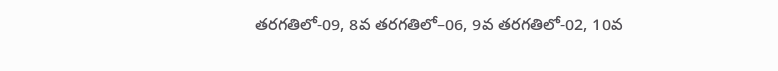తరగతిలో-09, 8వ తరగతిలో–06, 9వ తరగతిలో-02, 10వ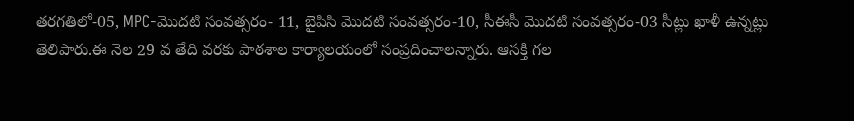తరగతిలో-05, MPC-మొదటి సంవత్సరం- 11, బైపిసి మొదటి సంవత్సరం-10, సీఈసీ మొదటి సంవత్సరం-03 సీట్లు ఖాళీ ఉన్నట్లు తెలిపారు.ఈ నెల 29 వ తేది వరకు పాఠశాల కార్యాలయంలో సంప్రదించాలన్నారు. ఆసక్తి గల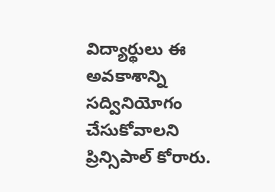విద్యార్థులు ఈ అవకాశాన్ని సద్వినియోగం చేసుకోవాలని ప్రిన్సిపాల్ కోరారు.